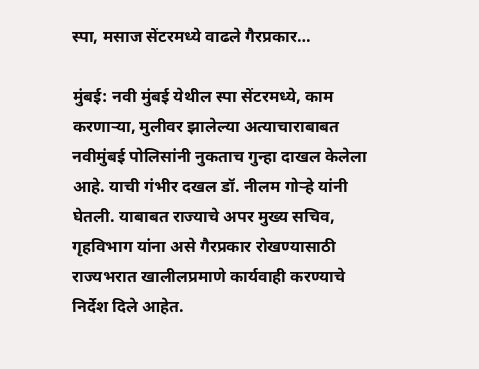स्पा, मसाज सेंटरमध्ये वाढले गैरप्रकार…

मुंबई: नवी मुंबई येथील स्पा सेंटरमध्ये, काम करणा‌ऱ्या, मुलीवर झालेल्या अत्याचाराबाबत न‌वीमुंबई पोलिसांनी नुकताच गुन्हा दाखल केलेला आहे. याची गंभीर दखल डॉ. नीलम गोऱ्हे यांनी घेतली. याबाबत राज्याचे अपर मुख्य सचिव, गृहविभाग यांना असे गैरप्रकार रोखण्यासाठी राज्यभरात खालीलप्रमाणे कार्यवाही करण्याचे निर्देश दिले आहेत.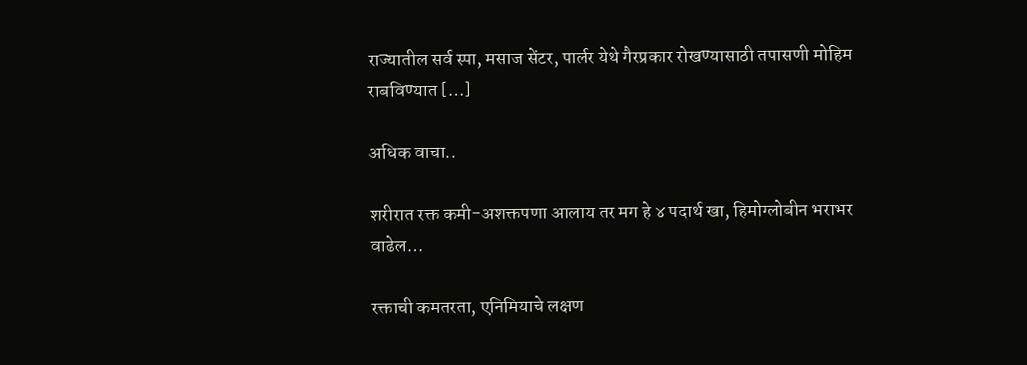राज्यातील सर्व स्पा, मसाज सेंटर, पार्लर येथे गैरप्रकार रोखण्यासाठी तपासणी मोहिम राबविण्यात […]

अधिक वाचा..

शरीरात रक्त कमी-अशक्तपणा आलाय तर मग हे ४ पदार्थ खा, हिमोग्लोबीन भराभर वाढेल…

रक्ताची कमतरता, एनिमियाचे लक्षण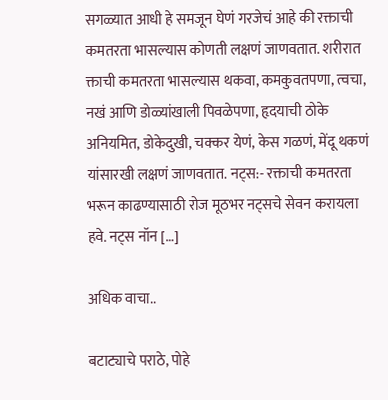सगळ्यात आधी हे समजून घेणं गरजेचं आहे की रक्ताची कमतरता भासल्यास कोणती लक्षणं जाणवतात. शरीरात क्ताची कमतरता भासल्यास थकवा, कमकुवतपणा, त्वचा, नखं आणि डोळ्यांखाली पिवळेपणा, हृदयाची ठोके अनियमित, डोकेदुखी, चक्कर येणं, केस गळणं, मेंदू थकणं यांसारखी लक्षणं जाणवतात. नट्स:- रक्ताची कमतरता भरून काढण्यासाठी रोज मूठभर नट्सचे सेवन करायला हवे. नट्स नॉन […]

अधिक वाचा..

बटाट्याचे पराठे, पोहे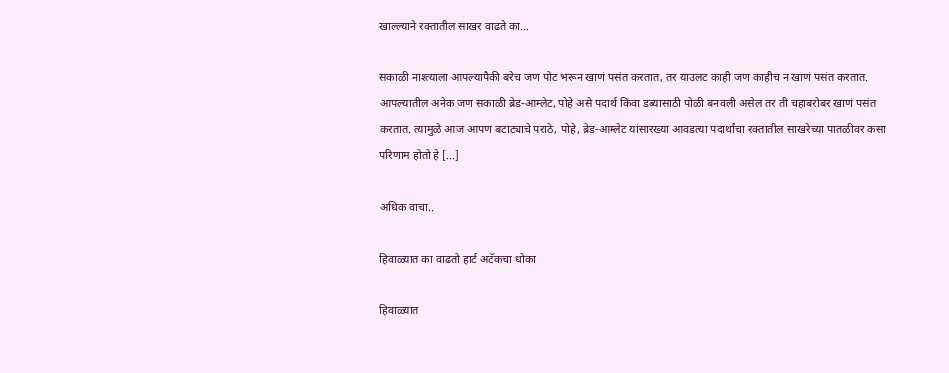खाल्ल्याने रक्तातील साखर वाढते का…

सकाळी नाश्त्याला आपल्यापैकी बरेच जण पोट भरून खाणं पसंत करतात, तर याउलट काही जण काहीच न खाणं पसंत करतात. आपल्यातील अनेक जण सकाळी ब्रेड-आम्लेट, पोहे असे पदार्थ किंवा डब्यासाठी पोळी बनवली असेल तर ती चहाबरोबर खाणं पसंत करतात. त्यामुळे आज आपण बटाट्याचे पराठे, पोहे, ब्रेड-आम्लेट यांसारख्या आवडत्या पदार्थांचा रक्तातील साखरेच्या पातळीवर कसा परिणाम होतो हे […]

अधिक वाचा..

हिवाळ्यात का वाढतो हार्ट अटॅकचा धोका

हिवाळ्यात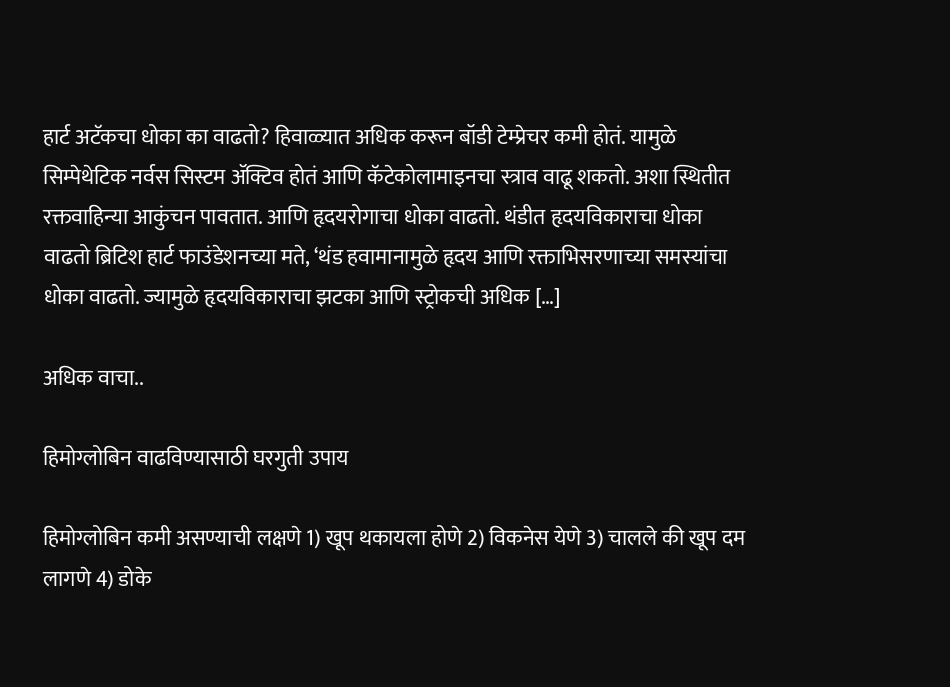हार्ट अटॅकचा धोका का वाढतो? हिवाळ्यात अधिक करून बॉडी टेम्प्रेचर कमी होतं. यामुळे सिम्पेथेटिक नर्वस सिस्टम ॲक्टिव होतं आणि कॅटेकोलामाइनचा स्त्राव वाढू शकतो. अशा स्थितीत रक्तवाहिन्या आकुंचन पावतात. आणि हृदयरोगाचा धोका वाढतो. थंडीत हृदयविकाराचा धोका वाढतो ब्रिटिश हार्ट फाउंडेशनच्या मते, ‘थंड हवामानामुळे हृदय आणि रक्ताभिसरणाच्या समस्यांचा धोका वाढतो. ज्यामुळे हृदयविकाराचा झटका आणि स्ट्रोकची अधिक […]

अधिक वाचा..

हिमोग्लोबिन वाढविण्यासाठी घरगुती उपाय

हिमोग्लोबिन कमी असण्याची लक्षणे 1) खूप थकायला होणे 2) विकनेस येणे 3) चालले की खूप दम लागणे 4) डोके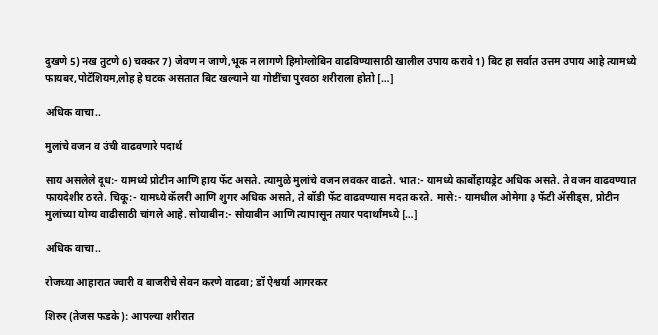दुखणे 5) नख तुटणे 6) चक्कर 7) जेवण न जाणे,भूक न लागणे हिमोग्लोबिन वाढविण्यासाठी खालील उपाय करावे 1) बिट हा सर्वात उत्तम उपाय आहे त्यामध्ये फायबर,पोटॅशियम,लोह हे घटक असतात बिट खल्याने या गोष्टींचा पुरवठा शरीराला होतो […]

अधिक वाचा..

मुलांचे वजन व उंची वाढवणारे पदार्थ

साय असलेले दूध:- यामध्ये प्रोटीन आणि हाय फॅट असते. त्यामुळे मुलांचे वजन लवकर वाढते. भात:- यामध्ये कार्बोहायड्रेट अधिक असते. ते वजन वाढवण्यात फायदेशीर ठरते. चिकू:- यामध्ये कॅलरी आणि शुगर अधिक असते, ते बॉडी फॅट वाढवण्यास मदत करते. मासे:- यामधील ओमेगा ३ फॅटी ॲसीड्स, प्रोटीन मुलांच्या योग्य वाढीसाठी चांगले आहे. सोयाबीन:- सोयाबीन आणि त्यापासून तयार पदार्थांमध्ये […]

अधिक वाचा..

रोजच्या आहारात ज्वारी व बाजरीचे सेवन करणे वाढवा; डॉ ऐश्वर्या आगरकर

शिरुर (तेजस फडके): आपल्या शरीरात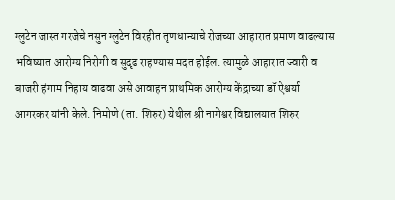ग्लुटेन जास्त गरजेचे नसुन ग्लुटेन विरहीत तृणधान्याचे रोजच्या आहारात प्रमाण वाढल्यास भविष्यात आरोग्य निरोगी व सुदृढ राहण्यास मदत होईल. त्यामुळे आहारात ज्वारी व बाजरी हंगाम निहाय वाढवा असे आवाहन प्राथमिक आरोग्य केंद्राच्या डॉ ऐश्वर्या आगरकर यांनी केले. निमोणे (ता. शिरुर) येथील श्री नागेश्वर विद्यालयात शिरुर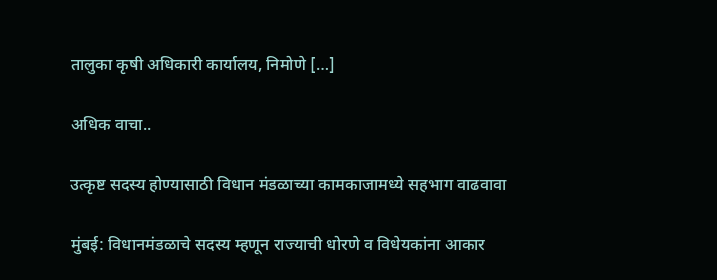तालुका कृषी अधिकारी कार्यालय, निमोणे […]

अधिक वाचा..

उत्कृष्ट सदस्य होण्यासाठी विधान मंडळाच्या कामकाजामध्ये सहभाग वाढवावा

मुंबई: विधानमंडळाचे सदस्य म्हणून राज्याची धोरणे व विधेयकांना आकार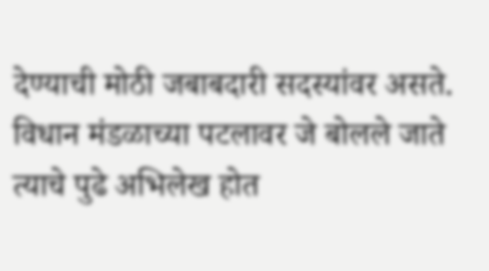देण्याची मोठी जबाबदारी सदस्यांवर असते. विधान मंडळाच्या पटलावर जे बोलले जाते त्याचे पुढे अभिलेख होत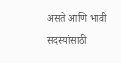असते आणि भावी सदस्यांसाठी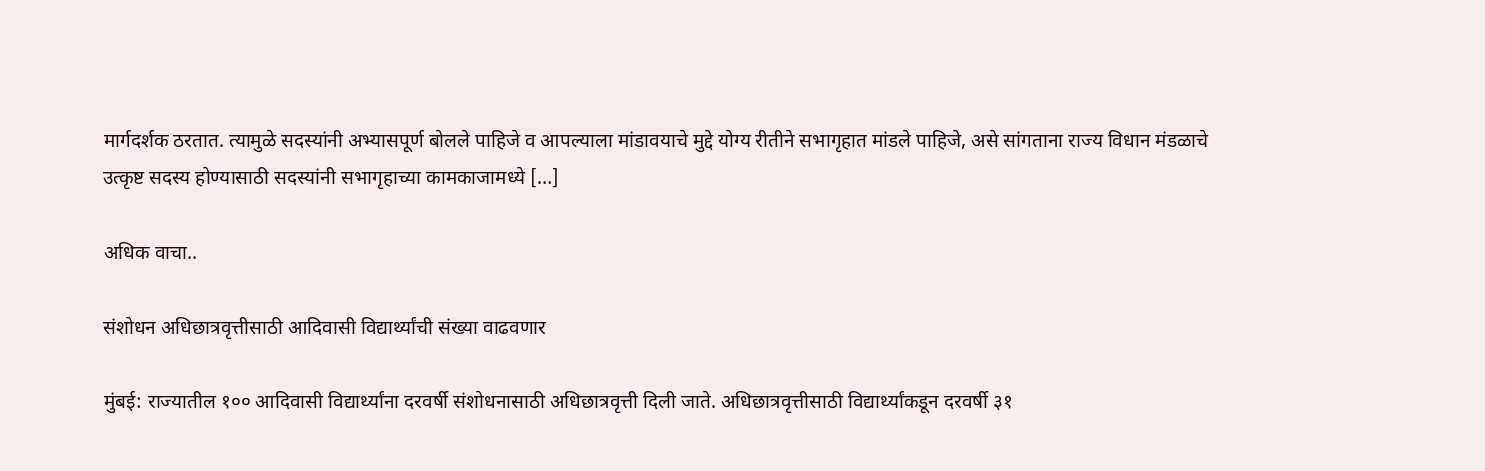मार्गदर्शक ठरतात. त्यामुळे सदस्यांनी अभ्यासपूर्ण बोलले पाहिजे व आपल्याला मांडावयाचे मुद्दे योग्य रीतीने सभागृहात मांडले पाहिजे, असे सांगताना राज्य विधान मंडळाचे उत्कृष्ट सदस्य होण्यासाठी सदस्यांनी सभागृहाच्या कामकाजामध्ये […]

अधिक वाचा..

संशोधन अधिछात्रवृत्तीसाठी आदिवासी विद्यार्थ्यांची संख्या वाढवणार

मुंबई: राज्यातील १०० आदिवासी विद्यार्थ्यांना दरवर्षी संशोधनासाठी अधिछात्रवृत्ती दिली जाते. अधिछात्रवृत्तीसाठी विद्यार्थ्यांकडून दरवर्षी ३१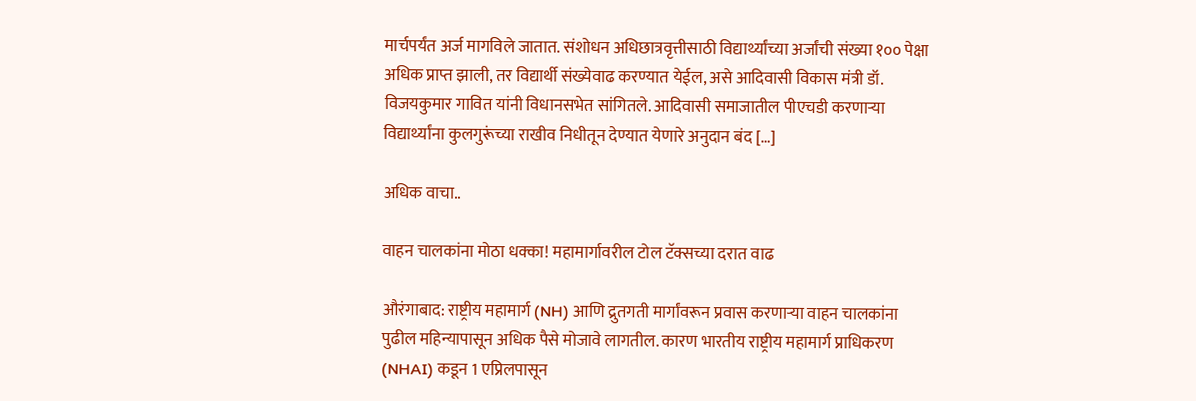मार्चपर्यंत अर्ज मागविले जातात. संशोधन अधिछात्रवृत्तीसाठी विद्यार्थ्यांच्या अर्जांची संख्या १०० पेक्षा अधिक प्राप्त झाली, तर विद्यार्थी संख्येवाढ करण्यात येईल, असे आदिवासी विकास मंत्री डॉ. विजयकुमार गावित यांनी विधानसभेत सांगितले. आदिवासी समाजातील पीएचडी करणाऱ्या विद्यार्थ्यांना कुलगुरूंच्या राखीव निधीतून देण्यात येणारे अनुदान बंद […]

अधिक वाचा..

वाहन चालकांना मोठा धक्का! महामार्गावरील टोल टॅक्सच्या दरात वाढ

औरंगाबाद: राष्ट्रीय महामार्ग (NH) आणि द्रुतगती मार्गांवरून प्रवास करणार्‍या वाहन चालकांना पुढील महिन्यापासून अधिक पैसे मोजावे लागतील. कारण भारतीय राष्ट्रीय महामार्ग प्राधिकरण (NHAI) कडून 1 एप्रिलपासून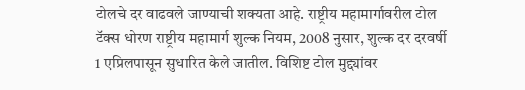टोलचे दर वाढवले जाण्याची शक्यता आहे. राष्ट्रीय महामार्गावरील टोल टॅक्स धोरण राष्ट्रीय महामार्ग शुल्क नियम, 2008 नुसार, शुल्क दर दरवर्षी 1 एप्रिलपासून सुधारित केले जातील. विशिष्ट टोल मुद्द्यांवर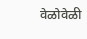वेळोवेळी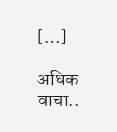[…]

अधिक वाचा..